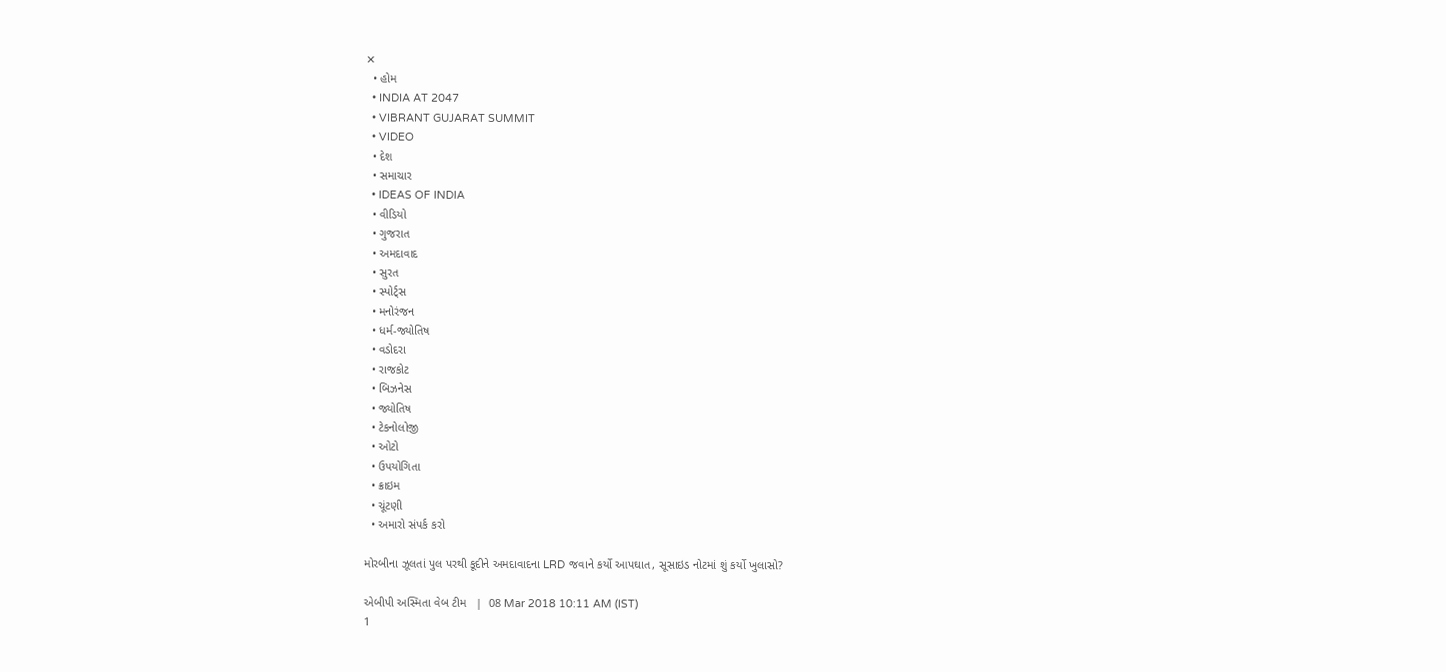✕
  • હોમ
  • INDIA AT 2047
  • VIBRANT GUJARAT SUMMIT
  • VIDEO
  • દેશ
  • સમાચાર
  • IDEAS OF INDIA
  • વીડિયો
  • ગુજરાત
  • અમદાવાદ
  • સુરત
  • સ્પોર્ટ્સ
  • મનોરંજન
  • ધર્મ-જ્યોતિષ
  • વડોદરા
  • રાજકોટ
  • બિઝનેસ
  • જ્યોતિષ
  • ટેકનોલોજી
  • ઓટો
  • ઉપયોગિતા
  • ક્રાઇમ
  • ચૂંટણી
  • અમારો સંપર્ક કરો

મોરબીના ઝૂલતાં પુલ પરથી કૂદીને અમદાવાદના LRD જવાને કર્યો આપઘાત, સૂસાઇડ નોટમાં શું કર્યો ખુલાસો?

એબીપી અસ્મિતા વેબ ટીમ   |  08 Mar 2018 10:11 AM (IST)
1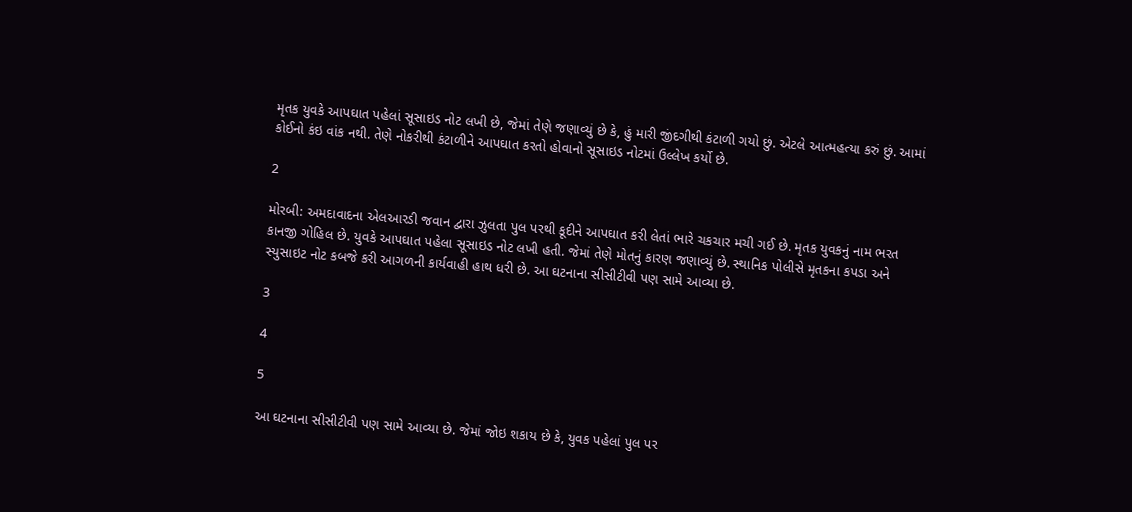મૃતક યુવકે આપઘાત પહેલાં સૂસાઇડ નોટ લખી છે, જેમાં તેણે જણાવ્યું છે કે, હું મારી જીંદગીથી કંટાળી ગયો છું. એટલે આત્મહત્યા કરું છું. આમાં કોઈનો કંઇ વાંક નથી. તેણે નોકરીથી કંટાળીને આપઘાત કરતો હોવાનો સૂસાઇડ નોટમાં ઉલ્લેખ કર્યો છે.

2

મોરબી: અમદાવાદના એલઆરડી જવાન દ્વારા ઝુલતા પુલ પરથી કૂદીને આપઘાત કરી લેતાં ભારે ચકચાર મચી ગઈ છે. મૃતક યુવકનું નામ ભરત કાનજી ગોહિલ છે. યુવકે આપઘાત પહેલા સૂસાઇડ નોટ લખી હતી. જેમાં તેણે મોતનું કારણ જણાવ્યું છે. સ્થાનિક પોલીસે મૃતકના કપડા અને સ્યુસાઇટ નોટ કબજે કરી આગળની કાર્યવાહી હાથ ધરી છે. આ ઘટનાના સીસીટીવી પણ સામે આવ્યા છે.

3

4

5

આ ઘટનાના સીસીટીવી પણ સામે આવ્યા છે. જેમાં જોઇ શકાય છે કે, યુવક પહેલાં પુલ પર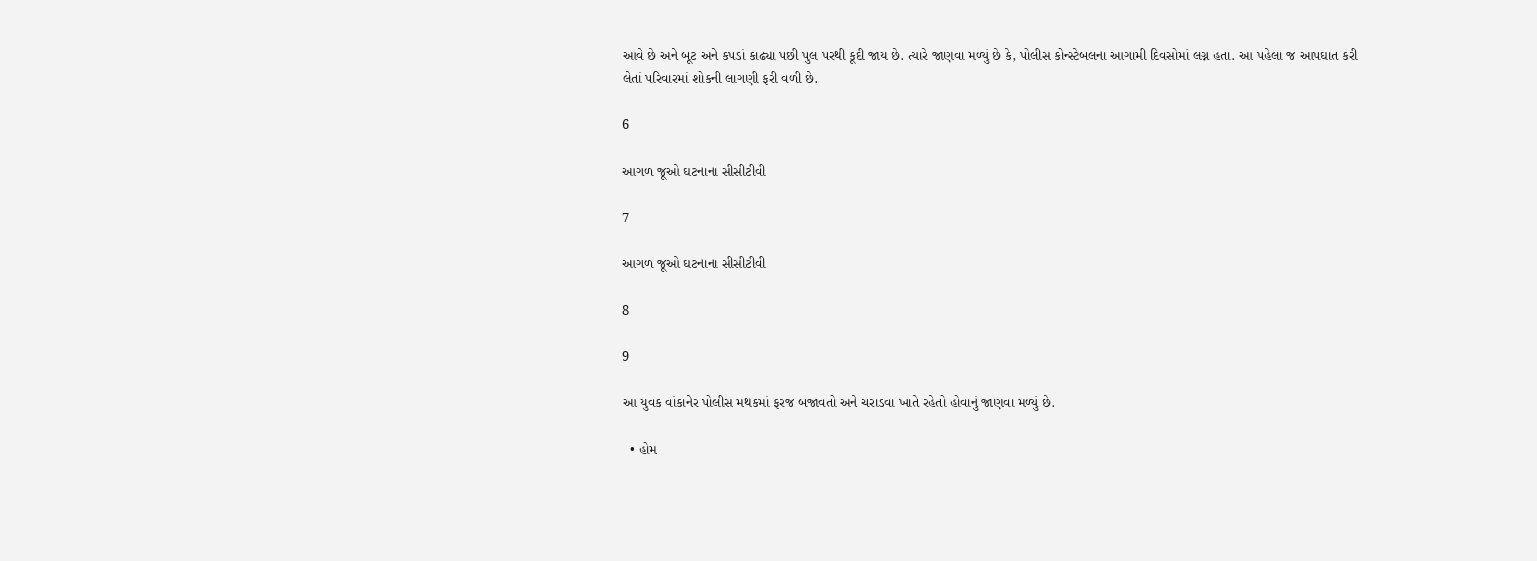આવે છે અને બૂટ અને કપડાં કાઢ્યા પછી પુલ પરથી કૂદી જાય છે. ત્યારે જાણવા મળ્યું છે કે, પોલીસ કોન્સ્ટેબલના આગામી દિવસોમાં લગ્ન હતા. આ પહેલા જ આપઘાત કરી લેતાં પરિવારમાં શોકની લાગણી ફરી વળી છે.

6

આગળ જૂઓ ઘટનાના સીસીટીવી

7

આગળ જૂઓ ઘટનાના સીસીટીવી

8

9

આ યુવક વાંકાનેર પોલીસ મથકમાં ફરજ બજાવતો અને ચરાડવા ખાતે રહેતો હોવાનું જાણવા મળ્યું છે.

  • હોમ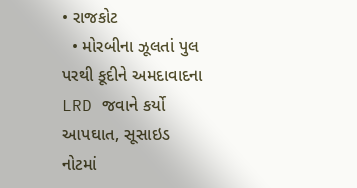• રાજકોટ
  • મોરબીના ઝૂલતાં પુલ પરથી કૂદીને અમદાવાદના LRD જવાને કર્યો આપઘાત, સૂસાઇડ નોટમાં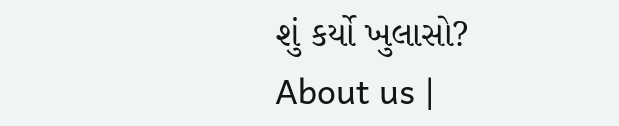શું કર્યો ખુલાસો?
About us |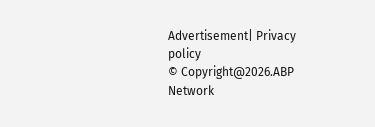Advertisement| Privacy policy
© Copyright@2026.ABP Network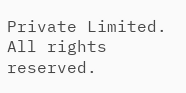Private Limited. All rights reserved.